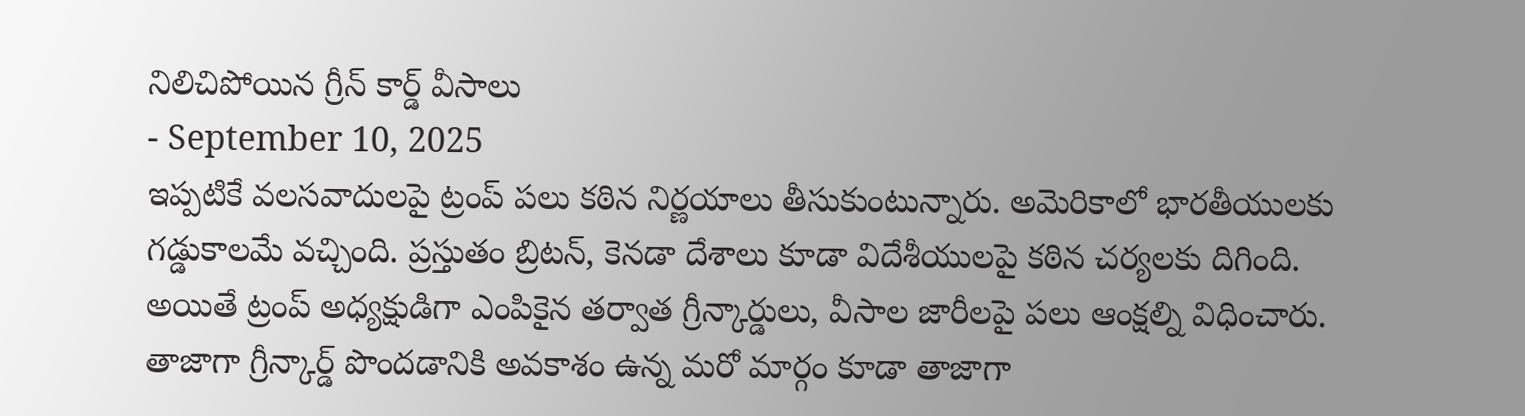నిలిచిపోయిన గ్రీన్ కార్డ్ వీసాలు
- September 10, 2025
ఇప్పటికే వలసవాదులపై ట్రంప్ పలు కఠిన నిర్ణయాలు తీసుకుంటున్నారు. అమెరికాలో భారతీయులకు గడ్డుకాలమే వచ్చింది. ప్రస్తుతం బ్రిటన్, కెనడా దేశాలు కూడా విదేశీయులపై కఠిన చర్యలకు దిగింది. అయితే ట్రంప్ అధ్యక్షుడిగా ఎంపికైన తర్వాత గ్రీన్కార్డులు, వీసాల జారీలపై పలు ఆంక్షల్ని విధించారు. తాజాగా గ్రీన్కార్డ్ పొందడానికి అవకాశం ఉన్న మరో మార్గం కూడా తాజాగా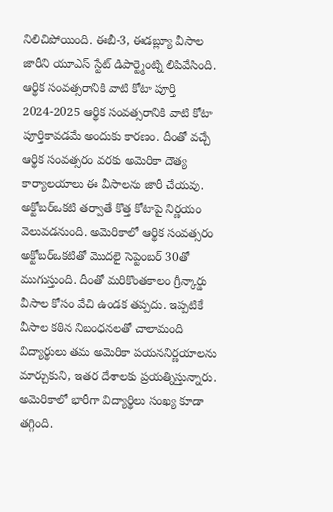నిలిచిపోయింది. ఈబీ-3, ఈడబ్ల్యూ వీసాల జారీని యూఎస్ స్టేట్ డిపార్ట్మెంట్ని లిపివేసింది.
ఆర్థిక సంవత్సరానికి వాటి కోటా పూర్తి
2024-2025 ఆర్థిక సంవత్సరానికి వాటి కోటా పూర్తికావడమే అందుకు కారణం. దీంతో వచ్చే ఆర్థిక సంవత్సరం వరకు అమెరికా దౌత్య కార్యాలయాలు ఈ వీసాలను జారీ చేయవు. అక్టోబర్ఒకటి తర్వాతే కొత్త కోటాపై నిర్ణయం వెలువడనుంది. అమెరికాలో ఆర్థిక సంవత్సరం అక్టోబర్ఒకటితో మొదలై సెప్టెంబర్ 30తో ముగుస్తుంది. దీంతో మరికొంతకాలం గ్రీన్కార్డు వీసాల కోసం వేచి ఉండక తప్పదు. ఇప్పటికే వీసాల కఠిన నిబంధనలతో చాలామంది విద్యార్థులు తమ అమెరికా పయననిర్ణయాలను మార్చుకుని, ఇతర దేశాలకు ప్రయత్నిస్తున్నారు. అమెరికాలో భారీగా విద్యార్థిలు సంఖ్య కూడా తగ్గింది.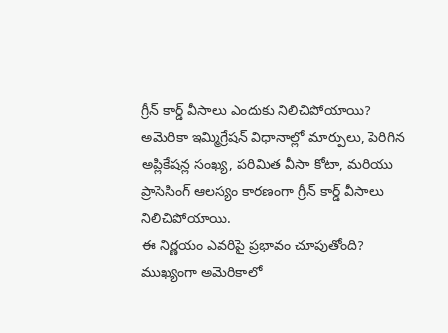గ్రీన్ కార్డ్ వీసాలు ఎందుకు నిలిచిపోయాయి?
అమెరికా ఇమ్మిగ్రేషన్ విధానాల్లో మార్పులు, పెరిగిన అప్లికేషన్ల సంఖ్య, పరిమిత వీసా కోటా, మరియు ప్రాసెసింగ్ ఆలస్యం కారణంగా గ్రీన్ కార్డ్ వీసాలు నిలిచిపోయాయి.
ఈ నిర్ణయం ఎవరిపై ప్రభావం చూపుతోంది?
ముఖ్యంగా అమెరికాలో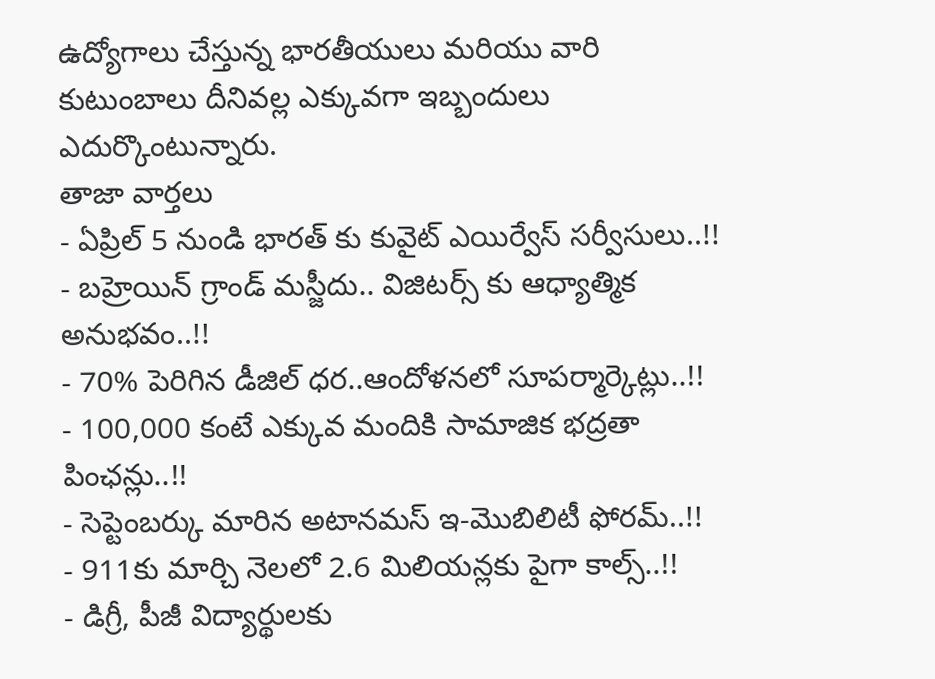ఉద్యోగాలు చేస్తున్న భారతీయులు మరియు వారి కుటుంబాలు దీనివల్ల ఎక్కువగా ఇబ్బందులు ఎదుర్కొంటున్నారు.
తాజా వార్తలు
- ఏప్రిల్ 5 నుండి భారత్ కు కువైట్ ఎయిర్వేస్ సర్వీసులు..!!
- బహ్రెయిన్ గ్రాండ్ మస్జీదు.. విజిటర్స్ కు ఆధ్యాత్మిక అనుభవం..!!
- 70% పెరిగిన డీజిల్ ధర..ఆందోళనలో సూపర్మార్కెట్లు..!!
- 100,000 కంటే ఎక్కువ మందికి సామాజిక భద్రతా పింఛన్లు..!!
- సెప్టెంబర్కు మారిన అటానమస్ ఇ-మొబిలిటీ ఫోరమ్..!!
- 911కు మార్చి నెలలో 2.6 మిలియన్లకు పైగా కాల్స్..!!
- డిగ్రీ, పీజీ విద్యార్థులకు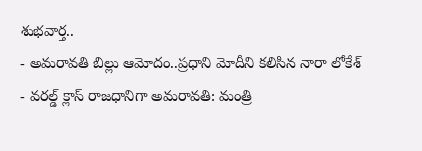శుభవార్త..
- అమరావతి బిల్లు ఆమోదం..ప్రధాని మోదీని కలిసిన నారా లోకేశ్
- వరల్డ్ క్లాస్ రాజధానిగా అమరావతి: మంత్రి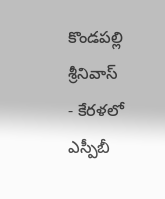కొండపల్లి శ్రీనివాస్
- కేరళలో ఎస్పీబీ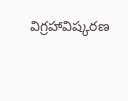విగ్రహావిష్కరణ